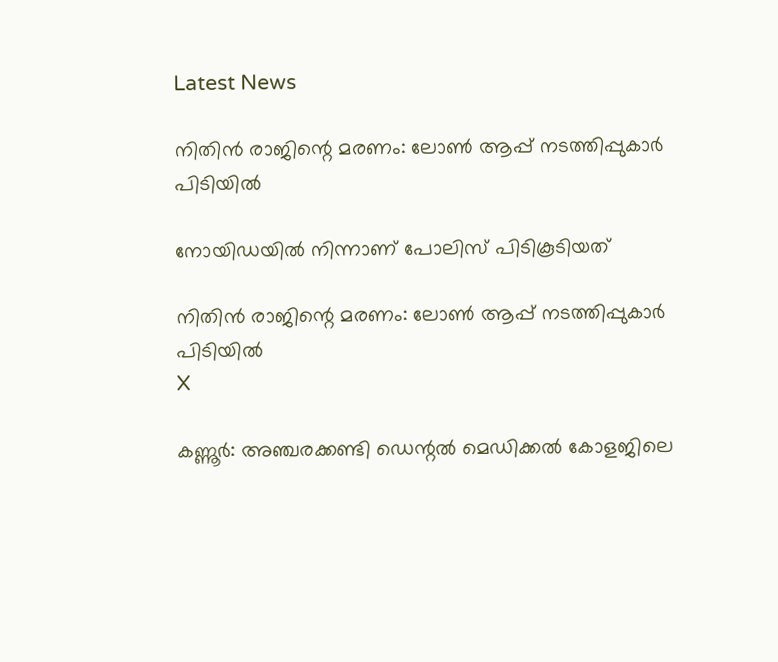Latest News

നിതിന്‍ രാജിന്റെ മരണം: ലോണ്‍ ആപ്പ് നടത്തിപ്പുകാര്‍ പിടിയില്‍

നോയിഡയില്‍ നിന്നാണ് പോലിസ് പിടികൂടിയത്

നിതിന്‍ രാജിന്റെ മരണം: ലോണ്‍ ആപ്പ് നടത്തിപ്പുകാര്‍ പിടിയില്‍
X

കണ്ണൂര്‍: അഞ്ചരക്കണ്ടി ഡെന്റല്‍ മെഡിക്കല്‍ കോളജിലെ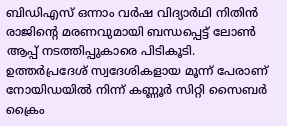ബിഡിഎസ് ഒന്നാം വര്‍ഷ വിദ്യാര്‍ഥി നിതിന്‍ രാജിന്റെ മരണവുമായി ബന്ധപ്പെട്ട് ലോണ്‍ ആപ്പ് നടത്തിപ്പുകാരെ പിടികൂടി. ഉത്തര്‍പ്രദേശ് സ്വദേശികളായ മൂന്ന് പേരാണ് നോയിഡയില്‍ നിന്ന് കണ്ണൂര്‍ സിറ്റി സൈബര്‍ ക്രൈം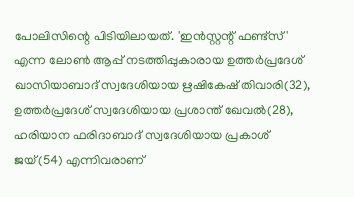പോലിസിന്റെ പിടിയിലായത്. 'ഇന്‍സ്റ്റന്റ് ഫണ്ട്സ്' എന്ന ലോണ്‍ ആപ്പ് നടത്തിപ്പുകാരായ ഉത്തര്‍പ്രദേശ് ഖാസിയാബാദ് സ്വദേശിയായ ഋഷികേഷ് തിവാരി(32), ഉത്തര്‍പ്രദേശ് സ്വദേശിയായ പ്രശാന്ത് ഖേവല്‍(28), ഹരിയാന ഫരിദാബാദ് സ്വദേശിയായ പ്രകാശ് ജയ്(54) എന്നിവരാണ്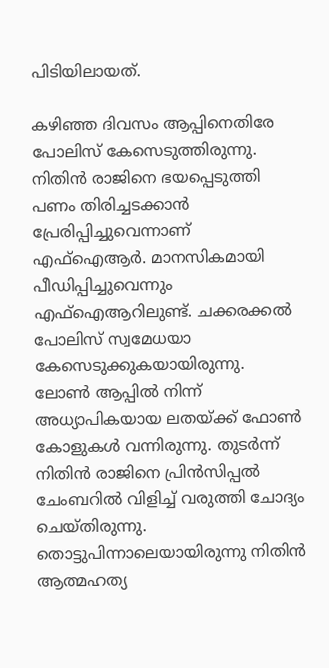പിടിയിലായത്.

കഴിഞ്ഞ ദിവസം ആപ്പിനെതിരേ പോലിസ് കേസെടുത്തിരുന്നു. നിതിന്‍ രാജിനെ ഭയപ്പെടുത്തി പണം തിരിച്ചടക്കാന്‍ പ്രേരിപ്പിച്ചുവെന്നാണ് എഫ്‌ഐആര്‍. മാനസികമായി പീഡിപ്പിച്ചുവെന്നും എഫ്‌ഐആറിലുണ്ട്. ചക്കരക്കല്‍ പോലിസ് സ്വമേധയാ കേസെടുക്കുകയായിരുന്നു. ലോണ്‍ ആപ്പില്‍ നിന്ന് അധ്യാപികയായ ലതയ്ക്ക് ഫോണ്‍ കോളുകള്‍ വന്നിരുന്നു. തുടര്‍ന്ന് നിതിന്‍ രാജിനെ പ്രിന്‍സിപ്പല്‍ ചേംബറില്‍ വിളിച്ച് വരുത്തി ചോദ്യം ചെയ്തിരുന്നു. തൊട്ടുപിന്നാലെയായിരുന്നു നിതിന്‍ ആത്മഹത്യ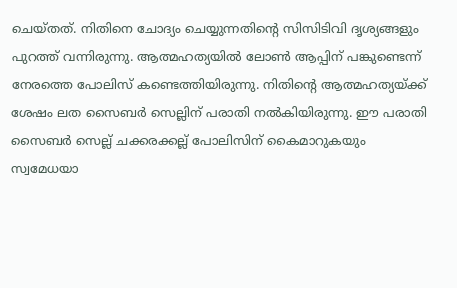ചെയ്തത്. നിതിനെ ചോദ്യം ചെയ്യുന്നതിന്റെ സിസിടിവി ദൃശ്യങ്ങളും പുറത്ത് വന്നിരുന്നു. ആത്മഹത്യയില്‍ ലോണ്‍ ആപ്പിന് പങ്കുണ്ടെന്ന് നേരത്തെ പോലിസ് കണ്ടെത്തിയിരുന്നു. നിതിന്റെ ആത്മഹത്യയ്ക്ക് ശേഷം ലത സൈബര്‍ സെല്ലിന് പരാതി നല്‍കിയിരുന്നു. ഈ പരാതി സൈബര്‍ സെല്ല് ചക്കരക്കല്ല് പോലിസിന് കൈമാറുകയും സ്വമേധയാ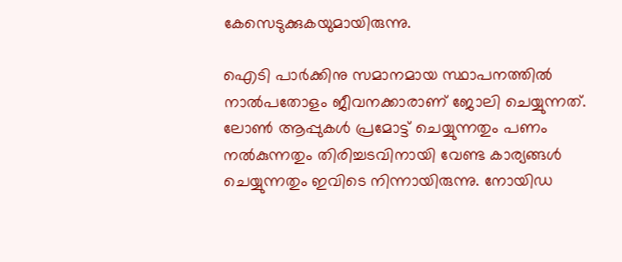കേസെടുക്കുകയുമായിരുന്നു.

ഐടി പാര്‍ക്കിനു സമാനമായ സ്ഥാപനത്തില്‍ നാല്‍പതോളം ജീവനക്കാരാണ് ജോലി ചെയ്യുന്നത്. ലോണ്‍ ആപ്പുകള്‍ പ്രമോട്ട് ചെയ്യുന്നതും പണം നല്‍കുന്നതും തിരിച്ചടവിനായി വേണ്ട കാര്യങ്ങള്‍ ചെയ്യുന്നതും ഇവിടെ നിന്നായിരുന്നു. നോയിഡ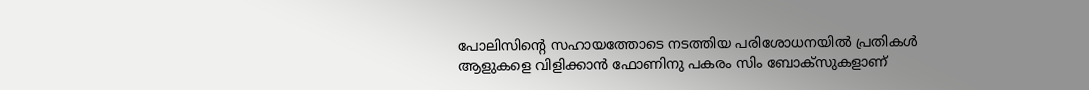പോലിസിന്റെ സഹായത്തോടെ നടത്തിയ പരിശോധനയില്‍ പ്രതികള്‍ ആളുകളെ വിളിക്കാന്‍ ഫോണിനു പകരം സിം ബോക്‌സുകളാണ്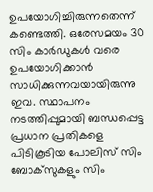ഉപയോഗിച്ചിരുന്നതെന്ന് കണ്ടെത്തി. ഒരേസമയം 30 സിം കാര്‍ഡുകള്‍ വരെ ഉപയോഗിക്കാന്‍ സാധിക്കുന്നവയായിരുന്നു ഇവ. സ്ഥാപനം നടത്തിപ്പുമായി ബന്ധപ്പെട്ട പ്രധാന പ്രതികളെ പിടികൂടിയ പോലിസ് സിം ബോക്‌സുകളും സിം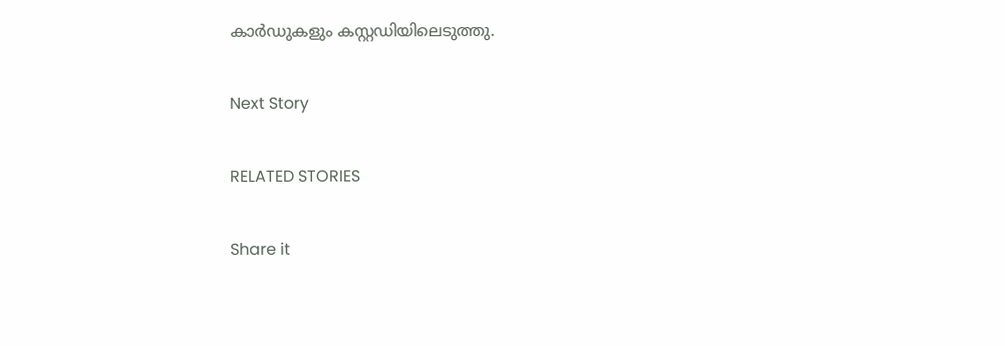കാര്‍ഡുകളും കസ്റ്റഡിയിലെടുത്തു.

Next Story

RELATED STORIES

Share it